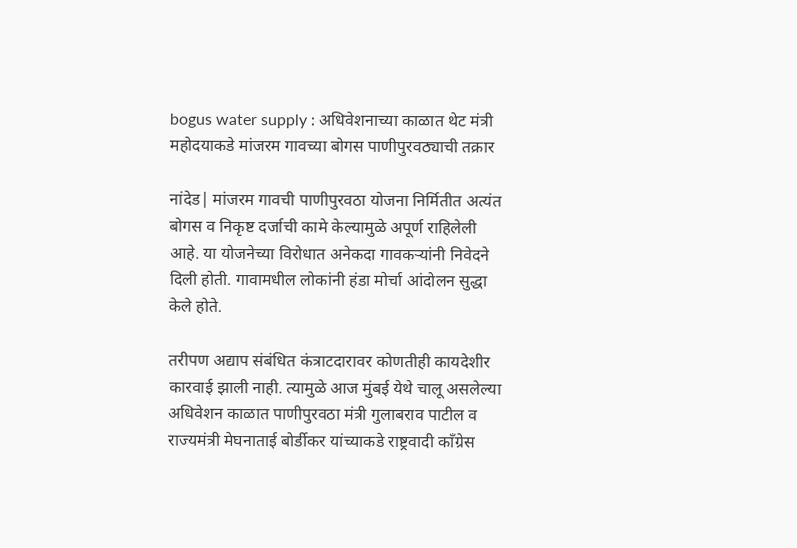bogus water supply : अधिवेशनाच्या काळात थेट मंत्री महोदयाकडे मांजरम गावच्या बोगस पाणीपुरवठ्याची तक्रार

नांदेड| मांजरम गावची पाणीपुरवठा योजना निर्मितीत अत्यंत बोगस व निकृष्ट दर्जाची कामे केल्यामुळे अपूर्ण राहिलेली आहे. या योजनेच्या विरोधात अनेकदा गावकऱ्यांनी निवेदने दिली होती. गावामधील लोकांनी हंडा मोर्चा आंदोलन सुद्धा केले होते.

तरीपण अद्याप संबंधित कंत्राटदारावर कोणतीही कायदेशीर कारवाई झाली नाही. त्यामुळे आज मुंबई येथे चालू असलेल्या अधिवेशन काळात पाणीपुरवठा मंत्री गुलाबराव पाटील व राज्यमंत्री मेघनाताई बोर्डीकर यांच्याकडे राष्ट्रवादी काँग्रेस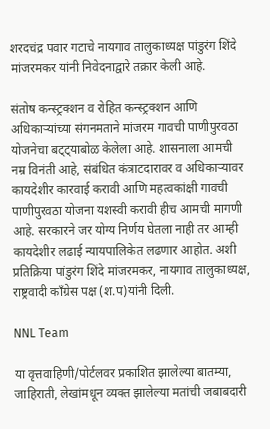शरदचंद्र पवार गटाचे नायगाव तालुकाध्यक्ष पांडुरंग शिंदे मांजरमकर यांनी निवेदनाद्वारे तक्रार केली आहे.

संतोष कन्स्ट्रक्शन व रोहित कन्स्ट्रक्शन आणि अधिकाऱ्यांच्या संगनमताने मांजरम गावची पाणीपुरवठा योजनेचा बट्ट्याबोळ केलेला आहे. शासनाला आमची नम्र विनंती आहे, संबंधित कंत्राटदारावर व अधिकार्‍यावर कायदेशीर कारवाई करावी आणि महत्वकांक्षी गावची पाणीपुरवठा योजना यशस्वी करावी हीच आमची मागणी आहे. सरकारने जर योग्य निर्णय घेतला नाही तर आम्ही कायदेशीर लढाई न्यायपालिकेत लढणार आहोत. अशी प्रतिक्रिया पांडुरंग शिंदे मांजरमकर, नायगाव तालुकाध्यक्ष, राष्ट्रवादी काँग्रेस पक्ष (श.प)यांनी दिली.

NNL Team

या वृत्तवाहिणी/पोर्टलवर प्रकाशित झालेल्या बातम्या, जाहिराती, लेखांमधून व्यक्त झालेल्या मतांची जबाबदारी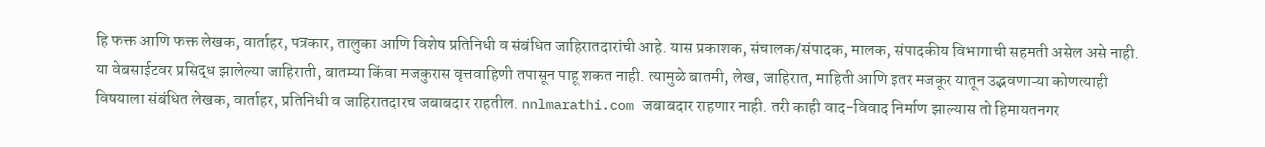हि फक्त आणि फक्त लेखक, वार्ताहर, पत्रकार, तालुका आणि विशेष प्रतिनिधी व संबंधित जाहिरातदारांची आहे. यास प्रकाशक, संचालक/संपादक, मालक, संपादकीय विभागाची सहमती असेल असे नाही. या वेबसाईटवर प्रसिद्ध झालेल्या जाहिराती, बातम्या किंवा मजकुरास वृत्तवाहिणी तपासून पाहू शकत नाही. त्यामुळे बातमी, लेख, जाहिरात, माहिती आणि इतर मजकूर यातून उद्भवणाऱ्या कोणत्याही विषयाला संबंधित लेखक, वार्ताहर, प्रतिनिधी व जाहिरातदारच जबाबदार राहतील. nnlmarathi.com जबाबदार राहणार नाही. तरी काही वाद-विवाद निर्माण झाल्यास तो हिमायतनगर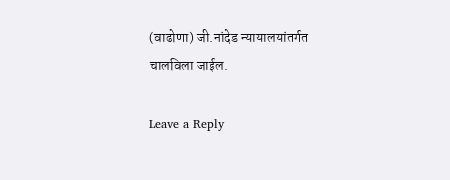(वाढोणा) जी.नांदेड न्यायालयांतर्गत चालविला जाईल.

Leave a Reply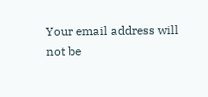Your email address will not be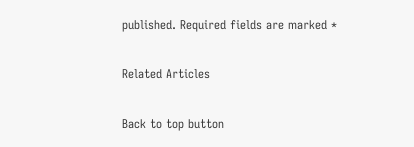published. Required fields are marked *

Related Articles

Back to top button